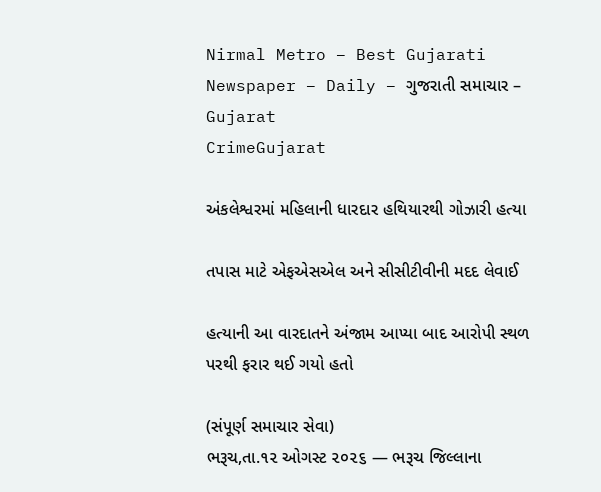Nirmal Metro – Best Gujarati Newspaper – Daily – ગુજરાતી સમાચાર – Gujarat
CrimeGujarat

અંકલેશ્વરમાં મહિલાની ધારદાર હથિયારથી ગોઝારી હત્યા

તપાસ માટે એફએસએલ અને સીસીટીવીની મદદ લેવાઈ

હત્યાની આ વારદાતને અંજામ આપ્યા બાદ આરોપી સ્થળ પરથી ફરાર થઈ ગયો હતો

(સંપૂર્ણ સમાચાર સેવા)
ભરૂચ,તા.૧૨ ઓગસ્ટ ૨૦૨૬ — ભરૂચ જિલ્લાના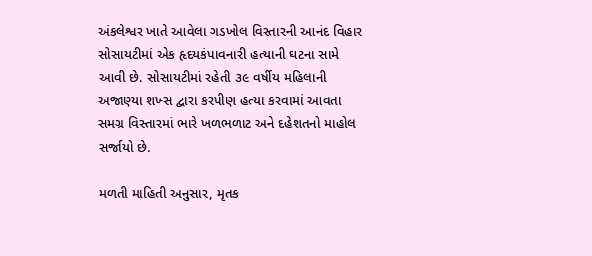અંકલેશ્વર ખાતે આવેલા ગડખોલ વિસ્તારની આનંદ વિહાર સોસાયટીમાં એક હૃદયકંપાવનારી હત્યાની ઘટના સામે આવી છે. સોસાયટીમાં રહેતી ૩૯ વર્ષીય મહિલાની અજાણ્યા શખ્સ દ્વારા કરપીણ હત્યા કરવામાં આવતા સમગ્ર વિસ્તારમાં ભારે ખળભળાટ અને દહેશતનો માહોલ સર્જાયો છે.

મળતી માહિતી અનુસાર, મૃતક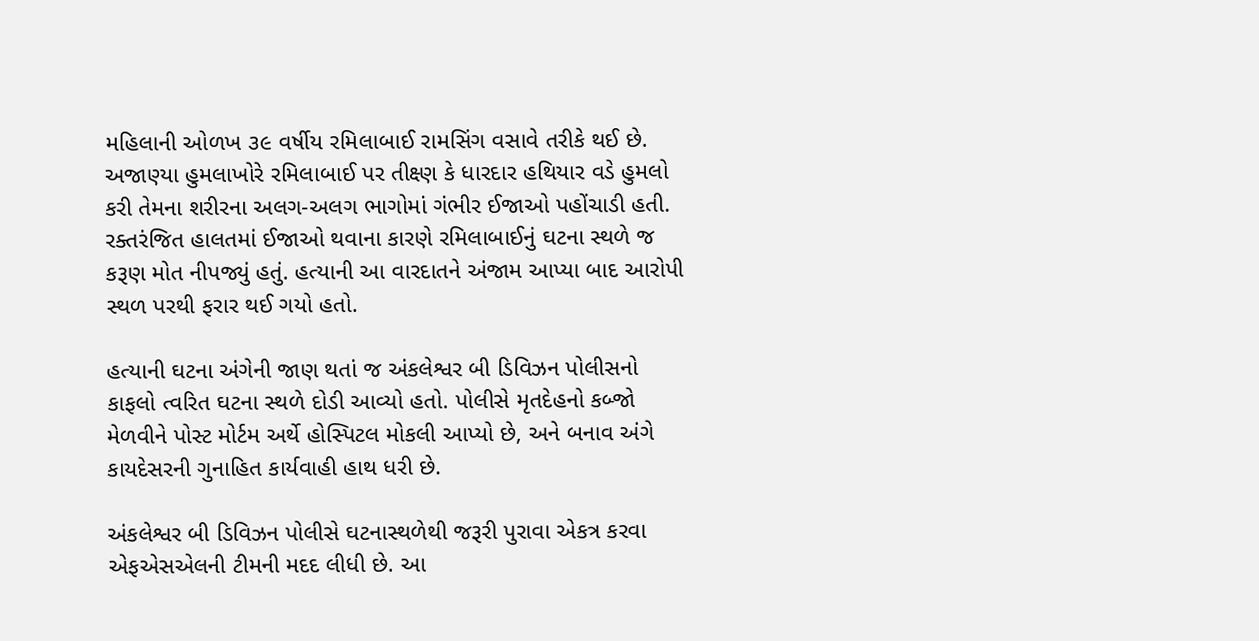મહિલાની ઓળખ ૩૯ વર્ષીય રમિલાબાઈ રામસિંગ વસાવે તરીકે થઈ છે. અજાણ્યા હુમલાખોરે રમિલાબાઈ પર તીક્ષ્ણ કે ધારદાર હથિયાર વડે હુમલો કરી તેમના શરીરના અલગ-અલગ ભાગોમાં ગંભીર ઈજાઓ પહોંચાડી હતી. રક્તરંજિત હાલતમાં ઈજાઓ થવાના કારણે રમિલાબાઈનું ઘટના સ્થળે જ કરૂણ મોત નીપજ્યું હતું. હત્યાની આ વારદાતને અંજામ આપ્યા બાદ આરોપી સ્થળ પરથી ફરાર થઈ ગયો હતો.

હત્યાની ઘટના અંગેની જાણ થતાં જ અંકલેશ્વર બી ડિવિઝન પોલીસનો કાફલો ત્વરિત ઘટના સ્થળે દોડી આવ્યો હતો. પોલીસે મૃતદેહનો કબ્જો મેળવીને પોસ્ટ મોર્ટમ અર્થે હોસ્પિટલ મોકલી આપ્યો છે, અને બનાવ અંગે કાયદેસરની ગુનાહિત કાર્યવાહી હાથ ધરી છે.

અંકલેશ્વર બી ડિવિઝન પોલીસે ઘટનાસ્થળેથી જરૂરી પુરાવા એકત્ર કરવા એફએસએલની ટીમની મદદ લીધી છે. આ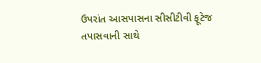ઉપરાંત આસપાસના સીસીટીવી ફૂટેજ તપાસવાની સાથે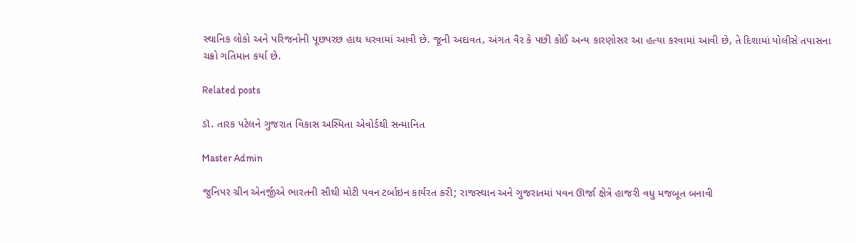સ્થાનિક લોકો અને પરિજનોની પૂછપરછ હાથ ધરવામાં આવી છે. જૂની અદાવત, અંગત વૈર કે પછી કોઈ અન્ય કારણોસર આ હત્યા કરવામાં આવી છે, તે દિશામાં પોલીસે તપાસના ચક્રો ગતિમાન કર્યા છે.

Related posts

ડૉ. તારક પટેલને ગુજરાત વિકાસ અસ્મિતા એવોર્ડથી સન્માનિત

Master Admin

જુનિપર ગ્રીન એનર્જીએ ભારતની સૌથી મોટી પવન ટર્બાઇન કાર્યરત કરી; રાજસ્થાન અને ગુજરાતમાં પવન ઊર્જા ક્ષેત્રે હાજરી વધુ મજબૂત બનાવી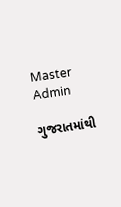Master Admin

ગુજરાતમાંથી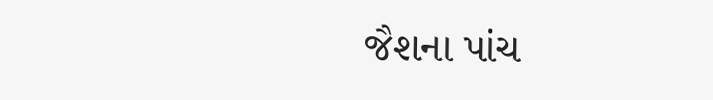જૈશના પાંચ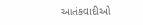આતંકવાદીઓ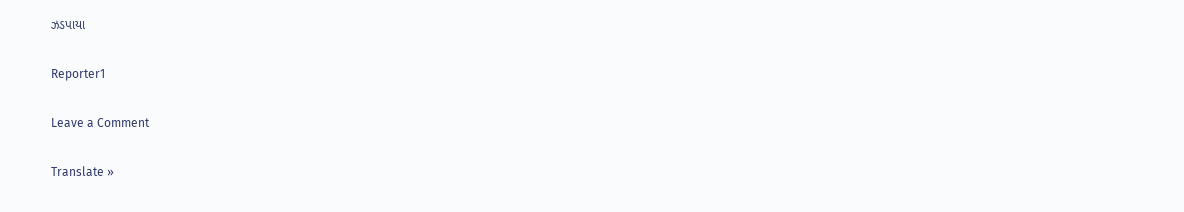ઝડપાયા

Reporter1

Leave a Comment

Translate »